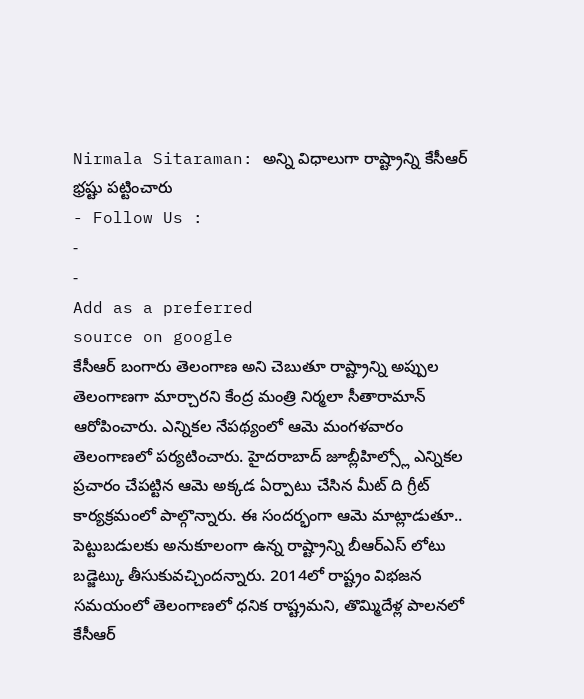Nirmala Sitaraman: అన్ని విధాలుగా రాష్ట్రాన్ని కేసీఆర్ భ్రష్టు పట్టించారు
- Follow Us :
-
-
Add as a preferred
source on google
కేసీఆర్ బంగారు తెలంగాణ అని చెబుతూ రాష్ట్రాన్ని అప్పుల తెలంగాణగా మార్చారని కేంద్ర మంత్రి నిర్మలా సీతారామాన్ ఆరోపించారు. ఎన్నికల నేపథ్యంలో ఆమె మంగళవారం తెలంగాణలో పర్యటించారు. హైదరాబాద్ జూబ్లీహిల్స్లో ఎన్నికల ప్రచారం చేపట్టిన ఆమె అక్కడ ఏర్పాటు చేసిన మీట్ ది గ్రీట్ కార్యక్రమంలో పాల్గొన్నారు. ఈ సందర్భంగా ఆమె మాట్లాడుతూ.. పెట్టుబడులకు అనుకూలంగా ఉన్న రాష్ట్రాన్ని బీఆర్ఎస్ లోటు బడ్జెట్కు తీసుకువచ్చిందన్నారు. 2014లో రాష్ట్రం విభజన సమయంలో తెలంగాణలో ధనిక రాష్ట్రమని, తొమ్మిదేళ్ల పాలనలో కేసీఆర్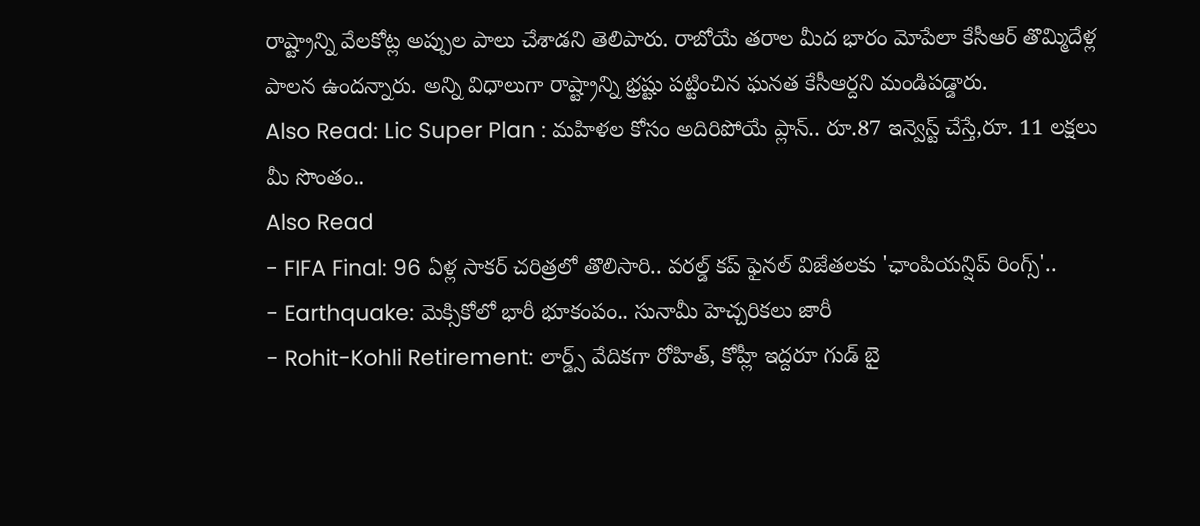రాష్ట్రాన్ని వేలకోట్ల అప్పుల పాలు చేశాడని తెలిపారు. రాబోయే తరాల మీద భారం మోపేలా కేసీఆర్ తొమ్మిదేళ్ల పాలన ఉందన్నారు. అన్ని విధాలుగా రాష్ట్రాన్ని భ్రష్టు పట్టించిన ఘనత కేసీఆర్దని మండిపడ్డారు.
Also Read: Lic Super Plan : మహిళల కోసం అదిరిపోయే ప్లాన్.. రూ.87 ఇన్వెస్ట్ చేస్తే,రూ. 11 లక్షలు మీ సొంతం..
Also Read
- FIFA Final: 96 ఏళ్ల సాకర్ చరిత్రలో తొలిసారి.. వరల్డ్ కప్ ఫైనల్ విజేతలకు 'ఛాంపియన్షిప్ రింగ్స్'..
- Earthquake: మెక్సికోలో భారీ భూకంపం.. సునామీ హెచ్చరికలు జారీ
- Rohit-Kohli Retirement: లార్డ్స్ వేదికగా రోహిత్, కోహ్లీ ఇద్దరూ గుడ్ బై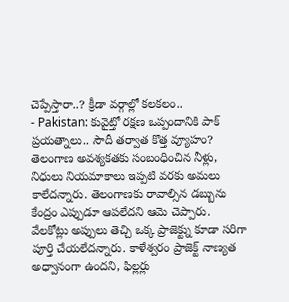చెప్పేస్తారా..? క్రీడా వర్గాల్లో కలకలం..
- Pakistan: కువైట్తో రక్షణ ఒప్పందానికి పాక్ ప్రయత్నాలు.. సౌదీ తర్వాత కొత్త వ్యూహం?
తెలంగాణ అవశ్యకతకు సంబంధించిన నీళ్లు, నిధులు నియమాకాలు ఇప్పటి వరకు అమలు కాలేదన్నారు. తెలంగాణకు రావాల్సిన డబ్బును కేంద్రం ఎప్పుడూ ఆపలేదని ఆమె చెప్పారు. వేలకోట్లు అప్పులు తెచ్చి ఒక్క ప్రాజెక్ట్ను కూడా సరిగా పూర్తి చేయలేదన్నారు. కాళేశ్వరం ప్రాజెక్ట్ నాణ్యత అధ్వానంగా ఉందని, ఫిల్లర్లు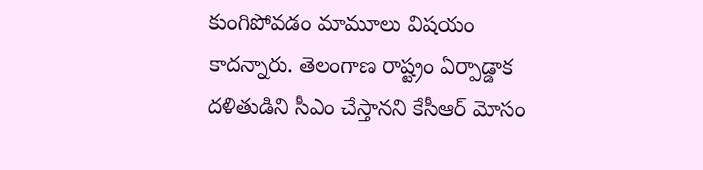కుంగిపోవడం మామూలు విషయం కాదన్నారు. తెలంగాణ రాష్ట్రం ఏర్పాడ్డాక దళితుడిని సీఎం చేస్తానని కేసీఆర్ మోసం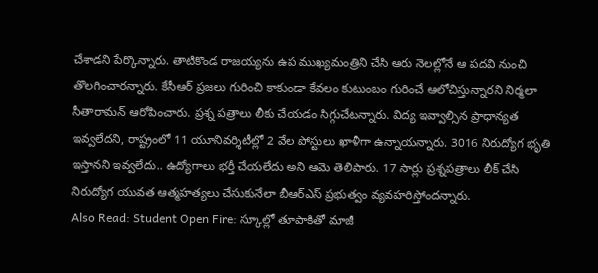చేశాడని పేర్కొన్నారు. తాటికొండ రాజయ్యను ఉప ముఖ్యమంత్రిని చేసి ఆరు నెలల్లోనే ఆ పదవి నుంచి తొలగించారన్నారు. కేసీఆర్ ప్రజలు గురించి కాకుండా కేవలం కుటుంబం గురించే ఆలోచిస్తున్నారని నిర్మలా సీతారామన్ ఆరోపించారు. ప్రశ్న పత్రాలు లీకు చేయడం సిగ్గుచేటన్నారు. విద్య ఇవ్వాల్సిన ప్రాధాన్యత ఇవ్వలేదని, రాష్ట్రంలో 11 యూనివర్శిటీల్లో 2 వేల పోస్టులు ఖాళీగా ఉన్నాయన్నారు. 3016 నిరుద్యోగ భృతి ఇస్తానని ఇవ్వలేదు.. ఉద్యోగాలు భర్తీ చేయలేదు అని ఆమె తెలిపారు. 17 సార్లు ప్రశ్నపత్రాలు లీక్ చేసి నిరుద్యోగ యువత ఆత్మహత్యలు చేసుకునేలా బీఆర్ఎస్ ప్రభుత్వం వ్యవహరిస్తోందన్నారు.
Also Read: Student Open Fire: స్కూల్లో తూపాకితో మాజీ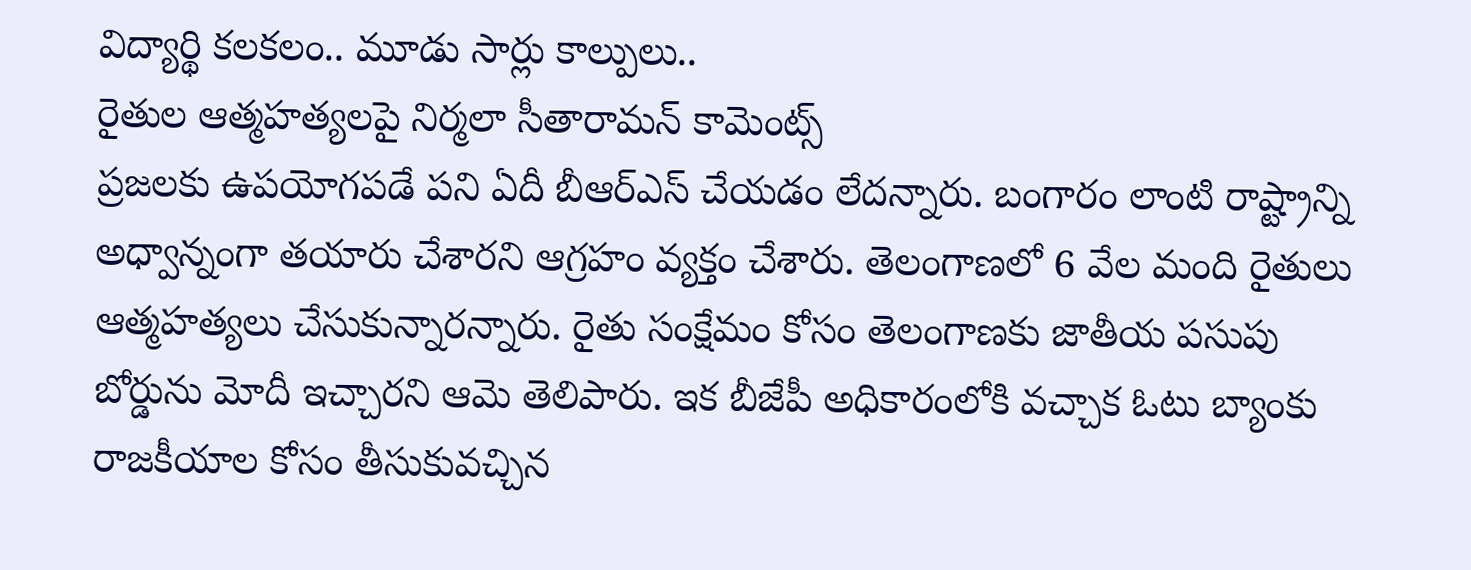విద్యార్థి కలకలం.. మూడు సార్లు కాల్పులు..
రైతుల ఆత్మహత్యలపై నిర్మలా సీతారామన్ కామెంట్స్
ప్రజలకు ఉపయోగపడే పని ఏదీ బీఆర్ఎస్ చేయడం లేదన్నారు. బంగారం లాంటి రాష్ట్రాన్ని అధ్వాన్నంగా తయారు చేశారని ఆగ్రహం వ్యక్తం చేశారు. తెలంగాణలో 6 వేల మంది రైతులు ఆత్మహత్యలు చేసుకున్నారన్నారు. రైతు సంక్షేమం కోసం తెలంగాణకు జాతీయ పసుపు బోర్డును మోదీ ఇచ్చారని ఆమె తెలిపారు. ఇక బీజేపీ అధికారంలోకి వచ్చాక ఓటు బ్యాంకు రాజకీయాల కోసం తీసుకువచ్చిన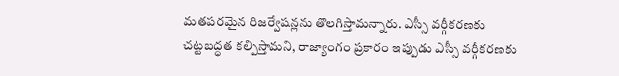మతపరమైన రిజర్వేషన్లను తొలగిస్తామన్నారు. ఎస్సీ వర్గీకరణకు చట్టబద్ధత కల్పిస్తామని, రాజ్యాంగం ప్రకారం ఇప్పుడు ఎస్సీ వర్గీకరణకు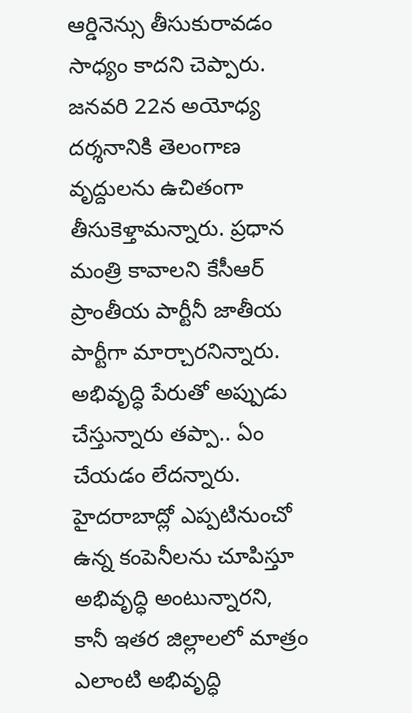ఆర్డినెన్సు తీసుకురావడం సాధ్యం కాదని చెప్పారు. జనవరి 22న అయోధ్య దర్శనానికి తెలంగాణ వృద్దులను ఉచితంగా తీసుకెళ్తామన్నారు. ప్రధాన మంత్రి కావాలని కేసీఆర్ ప్రాంతీయ పార్టీనీ జాతీయ పార్టీగా మార్చారనిన్నారు. అభివృద్ధి పేరుతో అప్పుడు చేస్తున్నారు తప్పా.. ఏం చేయడం లేదన్నారు. హైదరాబాద్లో ఎప్పటినుంచో ఉన్న కంపెనీలను చూపిస్తూ అభివృద్ధి అంటున్నారని, కానీ ఇతర జిల్లాలలో మాత్రం ఎలాంటి అభివృద్ధి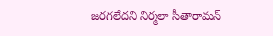జరగలేదని నిర్మలా సీతారామన్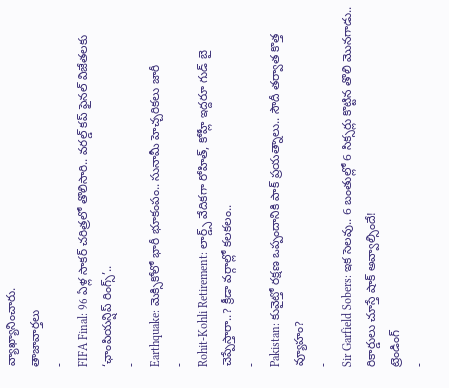వ్యాఖ్యానించారు.
తాజావార్తలు
-
FIFA Final: 96 ఏళ్ల సాకర్ చరిత్రలో తొలిసారి.. వరల్డ్ కప్ ఫైనల్ విజేతలకు ‘ఛాంపియన్షిప్ రింగ్స్’..
-
Earthquake: మెక్సికోలో భారీ భూకంపం.. సునామీ హెచ్చరికలు జారీ
-
Rohit-Kohli Retirement: లార్డ్స్ వేదికగా రోహిత్, కోహ్లీ ఇద్దరూ గుడ్ బై చెప్పేస్తారా..? క్రీడా వర్గాల్లో కలకలం..
-
Pakistan: కువైట్తో రక్షణ ఒప్పందానికి పాక్ ప్రయత్నాలు.. సౌదీ తర్వాత కొత్త వ్యూహం?
-
Sir Garfield Sobers: ఇక సెలవు.. 6 బంతుల్లో 6 సిక్సర్లు కొట్టిన తొలి మొనగాడు.. రికార్డులు చూస్తే షాక్ అవ్వాల్సిందే!
ట్రెండింగ్
-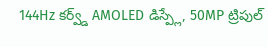144Hz కర్వ్డ్ AMOLED డిస్ప్లే, 50MP ట్రిపుల్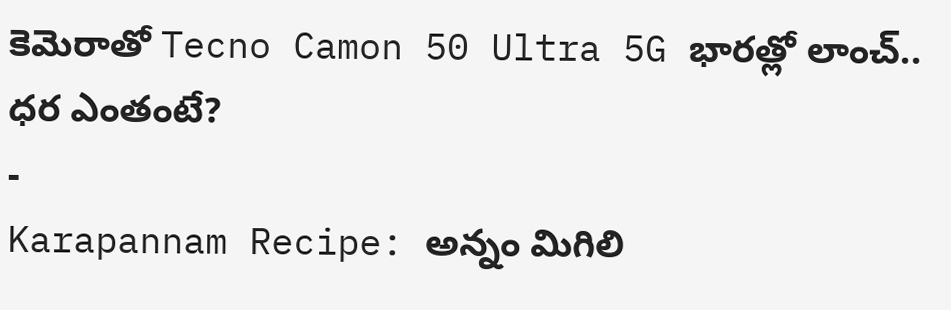కెమెరాతో Tecno Camon 50 Ultra 5G భారత్లో లాంచ్.. ధర ఎంతంటే?
-
Karapannam Recipe: అన్నం మిగిలి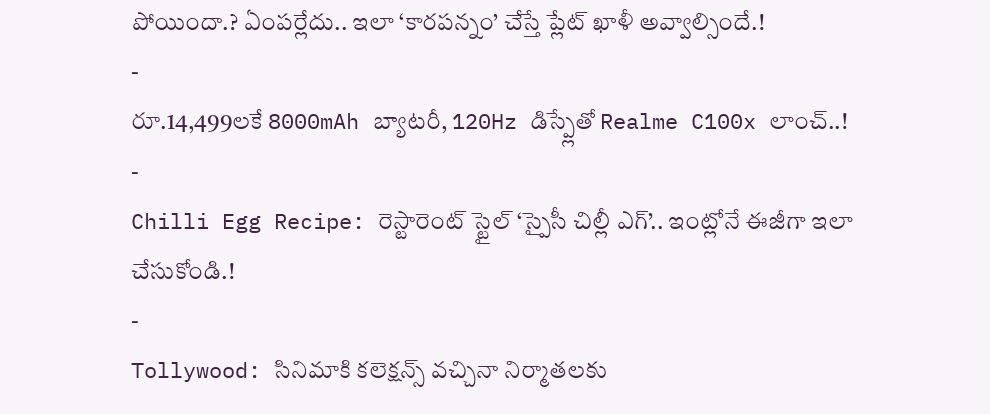పోయిందా.? ఏంపర్లేదు.. ఇలా ‘కారపన్నం’ చేస్తే ప్లేట్ ఖాళీ అవ్వాల్సిందే.!
-
రూ.14,499లకే 8000mAh బ్యాటరీ, 120Hz డిస్ప్లేతో Realme C100x లాంచ్..!
-
Chilli Egg Recipe: రెస్టారెంట్ స్టైల్ ‘స్పైసీ చిల్లీ ఎగ్’.. ఇంట్లోనే ఈజీగా ఇలా చేసుకోండి.!
-
Tollywood: సినిమాకి కలెక్షన్స్ వచ్చినా నిర్మాతలకు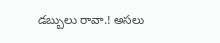డబ్బులు రావా.! అసలు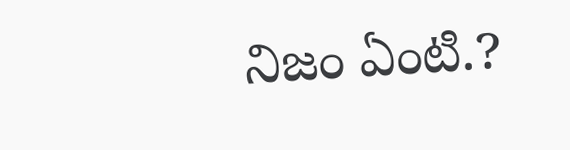నిజం ఏంటి.?